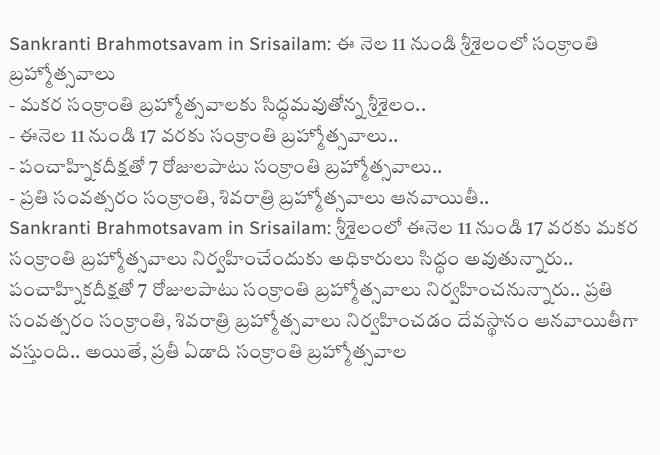Sankranti Brahmotsavam in Srisailam: ఈ నెల 11 నుండి శ్రీశైలంలో సంక్రాంతి బ్రహ్మోత్సవాలు
- మకర సంక్రాంతి బ్రహ్మోత్సవాలకు సిద్ధమవుతోన్న శ్రీశైలం..
- ఈనెల 11 నుండి 17 వరకు సంక్రాంతి బ్రహ్మోత్సవాలు..
- పంచాహ్నికదీక్షతో 7 రోజులపాటు సంక్రాంతి బ్రహ్మోత్సవాలు..
- ప్రతి సంవత్సరం సంక్రాంతి, శివరాత్రి బ్రహ్మోత్సవాలు ఆనవాయితీ..
Sankranti Brahmotsavam in Srisailam: శ్రీశైలంలో ఈనెల 11 నుండి 17 వరకు మకర సంక్రాంతి బ్రహ్మోత్సవాలు నిర్వహించేందుకు అధికారులు సిద్ధం అవుతున్నారు.. పంచాహ్నికదీక్షతో 7 రోజులపాటు సంక్రాంతి బ్రహ్మోత్సవాలు నిర్వహించనున్నారు.. ప్రతి సంవత్సరం సంక్రాంతి, శివరాత్రి బ్రహ్మోత్సవాలు నిర్వహించడం దేవస్థానం ఆనవాయితీగా వస్తుంది.. అయితే, ప్రతీ ఏడాది సంక్రాంతి బ్రహ్మోత్సవాల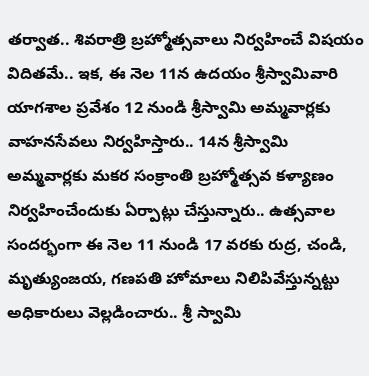తర్వాత.. శివరాత్రి బ్రహ్మోత్సవాలు నిర్వహించే విషయం విదితమే.. ఇక, ఈ నెల 11న ఉదయం శ్రీస్వామివారి యాగశాల ప్రవేశం 12 నుండి శ్రీస్వామి అమ్మవార్లకు వాహనసేవలు నిర్వహిస్తారు.. 14న శ్రీస్వామి అమ్మవార్లకు మకర సంక్రాంతి బ్రహ్మోత్సవ కళ్యాణం నిర్వహించేందుకు ఏర్పాట్లు చేస్తున్నారు.. ఉత్సవాల సందర్భంగా ఈ నెల 11 నుండి 17 వరకు రుద్ర, చండి, మృత్యుంజయ, గణపతి హోమాలు నిలిపివేస్తున్నట్టు అధికారులు వెల్లడించారు.. శ్రీ స్వామి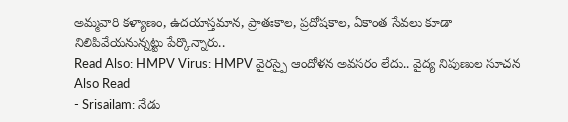అమ్మవారి కళ్యాణం, ఉదయాస్తమాన, ప్రాతఃకాల, ప్రదోషకాల, ఏకాంత సేవలు కూడా నిలిపివేయనున్నట్టు పేర్కొన్నారు..
Read Also: HMPV Virus: HMPV వైరస్పై ఆందోళన అవసరం లేదు.. వైద్య నిపుణుల సూచన
Also Read
- Srisailam: నేడు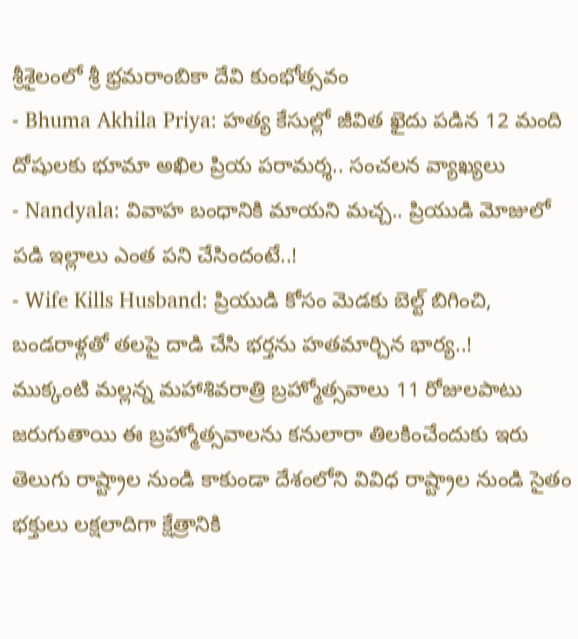శ్రీశైలంలో శ్రీ భ్రమరాంబికా దేవి కుంభోత్సవం
- Bhuma Akhila Priya: హత్య కేసుల్లో జీవిత ఖైదు పడిన 12 మంది దోషులకు భూమా అఖిల ప్రియ పరామర్శ.. సంచలన వ్యాఖ్యలు
- Nandyala: వివాహ బంధానికి మాయని మచ్చ.. ప్రియుడి మోజులో పడి ఇల్లాలు ఎంత పని చేసిందంటే..!
- Wife Kills Husband: ప్రియుడి కోసం మెడకు బెల్ట్ బిగించి, బండరాళ్లతో తలపై దాడి చేసి భర్తను హతమార్చిన భార్య..!
ముక్కంటి మల్లన్న మహాశివరాత్రి బ్రహ్మోత్సవాలు 11 రోజులపాటు జరుగుతాయి ఈ బ్రహ్మోత్సవాలను కనులారా తిలకించేందుకు ఇరు తెలుగు రాష్ట్రాల నుండి కాకుండా దేశంలోని వివిధ రాష్ట్రాల నుండి సైతం భక్తులు లక్షలాదిగా క్షేత్రానికి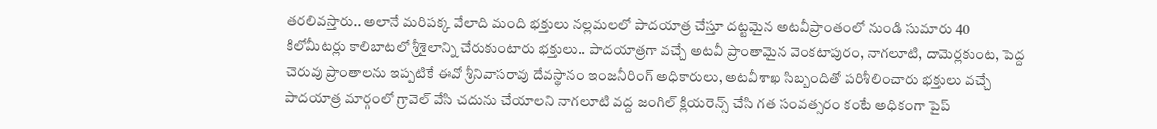తరలివస్తారు.. అలానే మరిపక్క వేలాది మంది భక్తులు నల్లమలలో పాదయాత్ర చేస్తూ దట్టమైన అటవీప్రాంతంలో నుండి సుమారు 40 కిలోమీటర్లు కాలిబాటలో శ్రీశైలాన్ని చేరుకుంటారు భక్తులు.. పాదయాత్రగా వచ్చే అటవీ ప్రాంతామైన వెంకటాపురం, నాగలూటి, దామెర్లకుంట, పెద్ద చెరువు ప్రాంతాలను ఇప్పటికే ఈవో శ్రీనివాసరావు దేవస్థానం ఇంజనీరింగ్ అధికారులు, అటవీశాఖ సిబ్బందితో పరిశీలించారు భక్తులు వచ్చే పాదయాత్ర మార్గంలో గ్రావెల్ వేసి చదును చేయాలని నాగలూటి వద్ద జంగిల్ క్లియరెన్స్ చేసి గత సంవత్సరం కంటే అధికంగా పైప్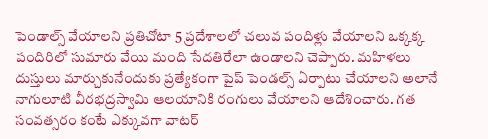పెండాల్స్ వేయాలని ప్రతిచోటా 5 ప్రదేశాలలో చలువ పందిళ్లు వేయాలని ఒక్కక్క పందిరిలో సుమారు వేయి మంది సేదతిరేలా ఉండాలని చెప్పారు. మహిళలు దుస్తులు మార్చుకునేందుకు ప్రత్యేకంగా పైప్ పెండల్స్ ఏర్పాటు చేయాలని అలానే నాగులూటి వీరభద్రస్వామి ఆలయానికి రంగులు వేయాలని ఆదేశించారు. గత సంవత్సరం కంటే ఎక్కువగా వాటర్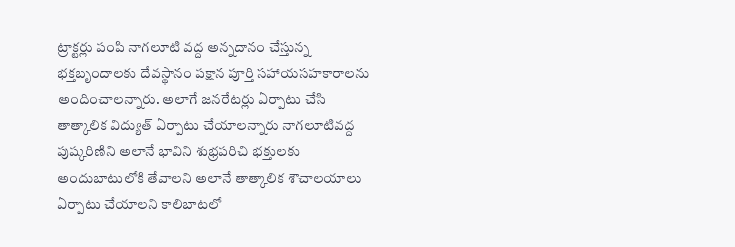ట్రాక్టర్లు పంపి నాగలూటి వద్ద అన్నదానం చేస్తున్న భక్తబృందాలకు దేవస్థానం పక్షాన పూర్తి సహాయసహకారాలను అందించాలన్నారు. అలాగే జనరేటర్లు ఏర్పాటు చేసి తాత్కాలిక విద్యుత్ ఏర్పాటు చేయాలన్నారు నాగలూటివద్ద పుష్కరిణిని అలానే భావిని శుభ్రపరిచి భక్తులకు అందుబాటులోకి తేవాలని అలానే తాత్కాలిక శౌచాలయాలు ఏర్పాటు చేయాలని కాలిబాటలో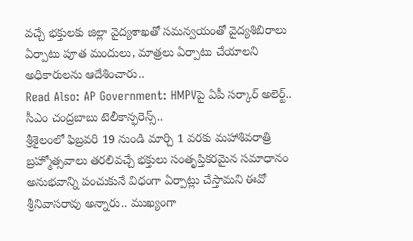వచ్చే భక్తులకు జిల్లా వైద్యశాఖతో సమన్వయంతో వైద్యశిబిరాలు ఏర్పాటు పూత మందులు, మాత్రలు ఏర్పాటు చేయాలని అధికారులను ఆదేశించారు..
Read Also: AP Government: HMPVపై ఏపీ సర్కార్ అలెర్ట్.. సీఎం చంద్రబాబు టెలీకాన్ఫరెన్స్..
శ్రీశైలంలో ఫిబ్రవరి 19 నుండి మార్చి 1 వరకు మహాశివరాత్రి బ్రహ్మోత్సవాలు తరలివచ్చే భక్తులు సంతృప్తికరమైన సమాధానం అనుభవాన్ని పంచుకునే విధంగా ఏర్పాట్లు చేస్తామని ఈవో శ్రీనివాసరావు అన్నారు.. ముఖ్యంగా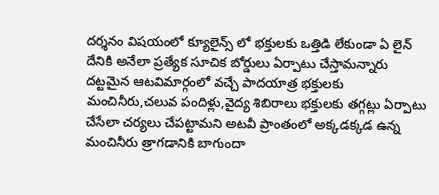దర్శనం విషయంలో క్యూలైన్స్ లో భక్తులకు ఒత్తిడి లేకుండా ఏ లైన్ దేనికి అనేలా ప్రత్యేక సూచిక బోర్డులు ఏర్పాటు చేస్తామన్నారు దట్టమైన ఆటవిమార్గంలో వచ్చే పాదయాత్ర భక్తులకు మంచినీరు,చలువ పందిళ్లు,వైద్య శిబిరాలు భక్తులకు తగ్గట్లు ఏర్పాటు చేసేలా చర్యలు చేపట్టామని అటవీ ప్రాంతంలో అక్కడక్కడ ఉన్న మంచినీరు త్రాగడానికి బాగుందా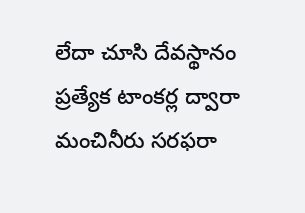లేదా చూసి దేవస్థానం ప్రత్యేక టాంకర్ల ద్వారా మంచినీరు సరఫరా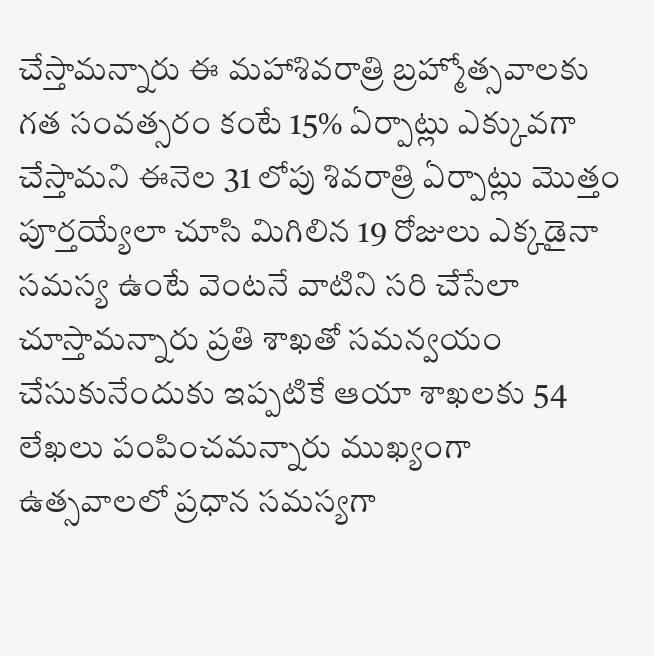చేస్తామన్నారు ఈ మహాశివరాత్రి బ్రహ్మోత్సవాలకు గత సంవత్సరం కంటే 15% ఏర్పాట్లు ఎక్కువగా చేస్తామని ఈనెల 31 లోపు శివరాత్రి ఏర్పాట్లు మొత్తం పూర్తయ్యేలా చూసి మిగిలిన 19 రోజులు ఎక్కడైనా సమస్య ఉంటే వెంటనే వాటిని సరి చేసేలా చూస్తామన్నారు ప్రతి శాఖతో సమన్వయం చేసుకునేందుకు ఇప్పటికే ఆయా శాఖలకు 54 లేఖలు పంపించమన్నారు ముఖ్యంగా ఉత్సవాలలో ప్రధాన సమస్యగా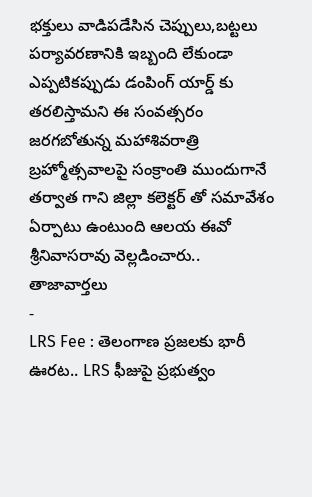భక్తులు వాడిపడేసిన చెప్పులు,బట్టలు పర్యావరణానికి ఇబ్బంది లేకుండా ఎప్పటికప్పుడు డంపింగ్ యార్డ్ కు తరలిస్తామని ఈ సంవత్సరం జరగబోతున్న మహాశివరాత్రి బ్రహ్మోత్సవాలపై సంక్రాంతి ముందుగానే తర్వాత గాని జిల్లా కలెక్టర్ తో సమావేశం ఏర్పాటు ఉంటుంది ఆలయ ఈవో శ్రీనివాసరావు వెల్లడించారు..
తాజావార్తలు
-
LRS Fee : తెలంగాణ ప్రజలకు భారీ ఊరట.. LRS ఫీజుపై ప్రభుత్వం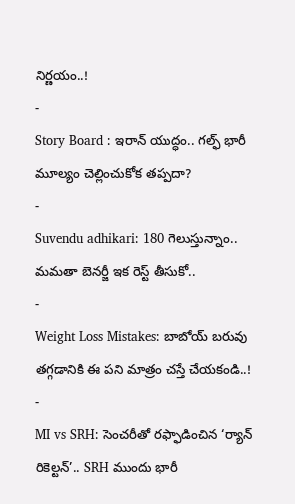నిర్ణయం..!
-
Story Board : ఇరాన్ యుద్ధం.. గల్ఫ్ భారీ మూల్యం చెల్లించుకోక తప్పదా?
-
Suvendu adhikari: 180 గెలుస్తున్నాం.. మమతా బెనర్జీ ఇక రెస్ట్ తీసుకో..
-
Weight Loss Mistakes: బాబోయ్ బరువు తగ్గడానికి ఈ పని మాత్రం చస్తే చేయకండి..!
-
MI vs SRH: సెంచరీతో రఫ్ఫాడించిన ‘ర్యాన్ రికెల్టన్’.. SRH ముందు భారీ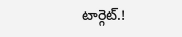టార్గెట్.!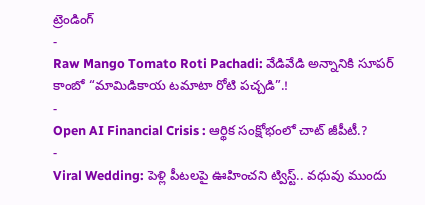ట్రెండింగ్
-
Raw Mango Tomato Roti Pachadi: వేడివేడి అన్నానికి సూపర్ కాంబో “మామిడికాయ టమాటా రోటి పచ్చడి”.!
-
Open AI Financial Crisis : ఆర్థిక సంక్షోభంలో చాట్ జీపీటీ.?
-
Viral Wedding: పెళ్లి పీటలపై ఊహించని ట్విస్ట్.. వధువు ముందు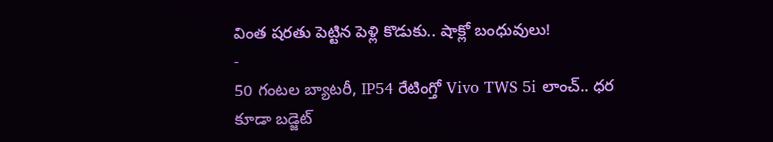వింత షరతు పెట్టిన పెళ్లి కొడుకు.. షాక్లో బంధువులు!
-
50 గంటల బ్యాటరీ, IP54 రేటింగ్తో Vivo TWS 5i లాంచ్.. ధర కూడా బడ్జెట్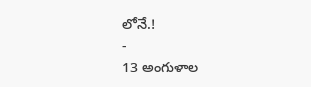లోనే.!
-
13 అంగుళాల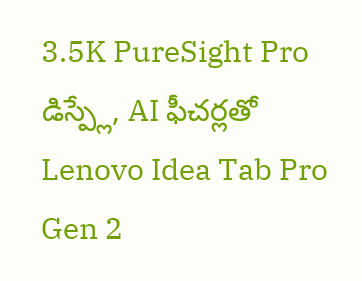3.5K PureSight Pro డిస్ప్లే, AI ఫీచర్లతో Lenovo Idea Tab Pro Gen 2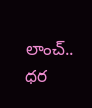లాంచ్.. ధర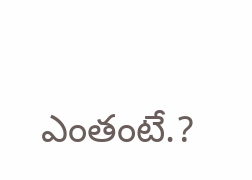ఎంతంటే.?